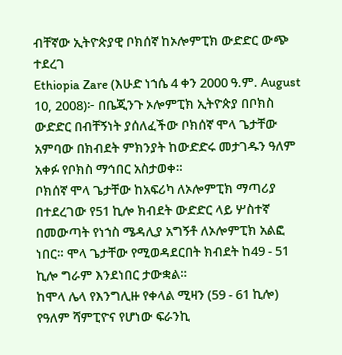ብቸኛው ኢትዮጵያዊ ቦክሰኛ ከኦሎምፒክ ውድድር ውጭ ተደረገ
Ethiopia Zare (እሁድ ነኀሴ 4 ቀን 2000 ዓ.ም. August 10, 2008)፦ በቤጂንጉ ኦሎምፒክ ኢትዮጵያ በቦክስ ውድድር በብቸኝነት ያሰለፈችው ቦክሰኛ ሞላ ጌታቸው አምባው በክብደት ምክንያት ከውድድሩ መታገዱን ዓለም አቀፉ የቦክስ ማኅበር አስታወቀ።
ቦክሰኛ ሞላ ጌታቸው ከአፍሪካ ለኦሎምፒክ ማጣሪያ በተደረገው የ51 ኪሎ ክብደት ውድድር ላይ ሦስተኛ በመውጣት የነኀስ ሜዳሊያ አግኝቶ ለኦሎምፒክ አልፎ ነበር። ሞላ ጌታቸው የሚወዳደርበት ክብደት ከ49 - 51 ኪሎ ግራም እንደነበር ታውቋል።
ከሞላ ሌላ የእንግሊዙ የቀላል ሚዛን (59 - 61 ኪሎ) የዓለም ሻምፒዮና የሆነው ፍራንኪ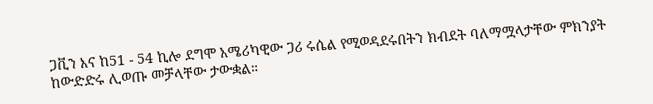ጋቪን እና ከ51 - 54 ኪሎ ደግሞ አሜሪካዊው ጋሪ ሩሴል የሚወዳደሩበትን ክብደት ባለማሟላታቸው ምክንያት ከውድድሩ ሊወጡ መቻላቸው ታውቋል።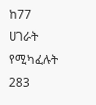ከ77 ሀገራት የሚካፈሉት 283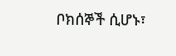ቦክሰኞች ሲሆኑ፣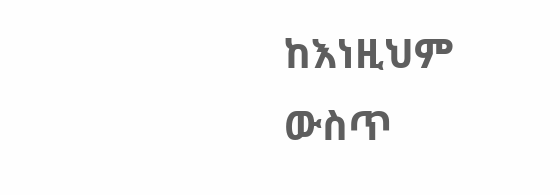ከእነዚህም ውስጥ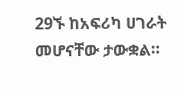29ኙ ከአፍሪካ ሀገራት መሆናቸው ታውቋል።